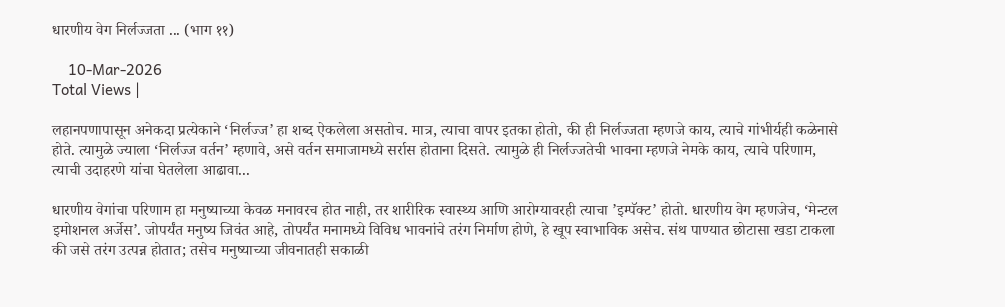धारणीय वेग निर्लज्जता ... (भाग ११)

    10-Mar-2026
Total Views |

लहानपणापासून अनेकदा प्रत्येकाने ‘निर्लज्ज’ हा शब्द ऐकलेला असतोच. मात्र, त्याचा वापर इतका होतो, की ही निर्लज्जता म्हणजे काय, त्याचे गांभीर्यही कळेनासे होते. त्यामुळे ज्याला ‘निर्लज्ज वर्तन’ म्हणावे, असे वर्तन समाजामध्ये सर्रास होताना दिसते. त्यामुळे ही निर्लज्जतेची भावना म्हणजे नेमके काय, त्याचे परिणाम, त्याची उदाहरणे यांचा घेतलेला आढावा...

धारणीय वेगांचा परिणाम हा मनुष्याच्या केवळ मनावरच होत नाही, तर शारीरिक स्वास्थ्य आणि आरोग्यावरही त्याचा ’इम्पॅक्ट’ होतो. धारणीय वेग म्हणजेच, ‘मेन्टल इमोशनल अर्जेस’. जोपर्यंत मनुष्य जिवंत आहे, तोपर्यंत मनामध्ये विविध भावनांचे तरंग निर्माण होणे, हे खूप स्वाभाविक असेच. संथ पाण्यात छोटासा खडा टाकला की जसे तरंग उत्पन्न होतात; तसेच मनुष्याच्या जीवनातही सकाळी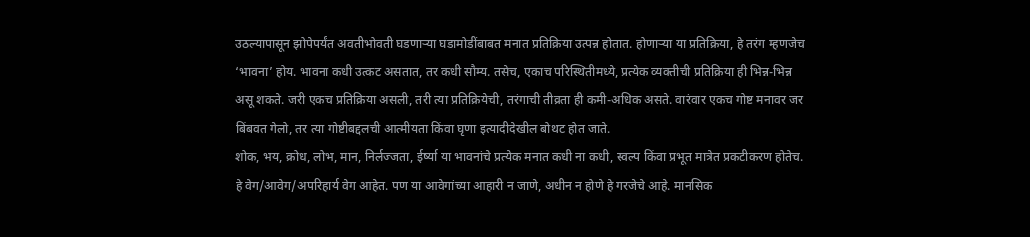उठल्यापासून झोपेपर्यंत अवतीभोवती घडणार्‍या घडामोडींबाबत मनात प्रतिक्रिया उत्पन्न होतात. होणार्‍या या प्रतिक्रिया, हे तरंग म्हणजेच ‘भावना’ होय. भावना कधी उत्कट असतात, तर कधी सौम्य. तसेच, एकाच परिस्थितीमध्ये, प्रत्येक व्यक्तीची प्रतिक्रिया ही भिन्न-भिन्न असू शकते. जरी एकच प्रतिक्रिया असली, तरी त्या प्रतिक्रियेची, तरंगाची तीव्रता ही कमी-अधिक असते. वारंवार एकच गोष्ट मनावर जर बिंबवत गेलो, तर त्या गोष्टीबद्दलची आत्मीयता किंवा घृणा इत्यादीदेखील बोथट होत जाते.
शोक, भय, क्रोध, लोभ, मान, निर्लज्जता, ईर्ष्या या भावनांचे प्रत्येक मनात कधी ना कधी, स्वल्प किंवा प्रभूत मात्रेत प्रकटीकरण होतेच. हे वेग/आवेग/अपरिहार्य वेग आहेत. पण या आवेगांच्या आहारी न जाणे, अधीन न होणे हे गरजेचे आहे. मानसिक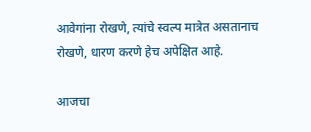आवेगांना रोखणे, त्यांचे स्वल्प मात्रेत असतानाच रोखणे, धारण करणे हेच अपेक्षित आहे.

आजचा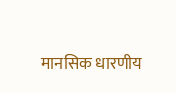मानसिक धारणीय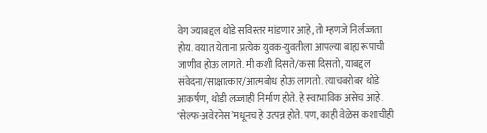वेग ज्याबद्दल थोडे सविस्तर मांडणार आहे, तो म्हणजे निर्लज्जता होय. वयात येताना प्रत्येक युवक-युवतीला आपल्या बाह्य रूपाची जाणीव होऊ लागते. मी कशी दिसते/कसा दिसतो, याबद्दल संवेदना/साक्षात्कार/आत्मबोध होऊ लागतो. त्याचबरोबर थोडे आकर्षण, थोडी लज्जाही निर्माण होते. हे स्वाभाविक असेच आहे. ‘सेल्फ-अवेरनेस’मधूनच हे उत्पन्न होते. पण, काही वेळेस कशाचीही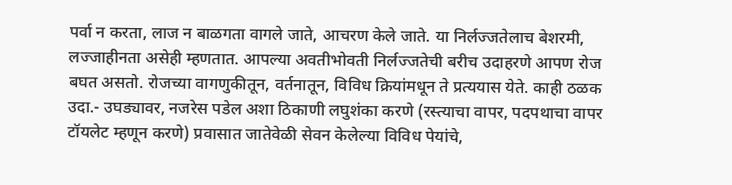पर्वा न करता, लाज न बाळगता वागले जाते, आचरण केले जाते. या निर्लज्जतेलाच बेशरमी, लज्जाहीनता असेही म्हणतात. आपल्या अवतीभोवती निर्लज्जतेची बरीच उदाहरणे आपण रोज बघत असतो. रोजच्या वागणुकीतून, वर्तनातून, विविध क्रियांमधून ते प्रत्ययास येते. काही ठळक उदा.- उघड्यावर, नजरेस पडेल अशा ठिकाणी लघुशंका करणे (रस्त्याचा वापर, पदपथाचा वापर टॉयलेट म्हणून करणे) प्रवासात जातेवेळी सेवन केलेल्या विविध पेयांचे,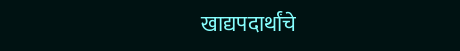खाद्यपदार्थांचे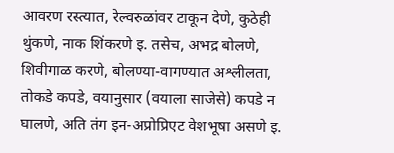आवरण रस्त्यात, रेल्वरुळांवर टाकून देणे, कुठेही थुंकणे, नाक शिंकरणे इ. तसेच, अभद्र बोलणे, शिवीगाळ करणे, बोलण्या-वागण्यात अश्लीलता, तोकडे कपडे, वयानुसार (वयाला साजेसे) कपडे न घालणे, अति तंग इन-अप्रोप्रिएट वेशभूषा असणे इ.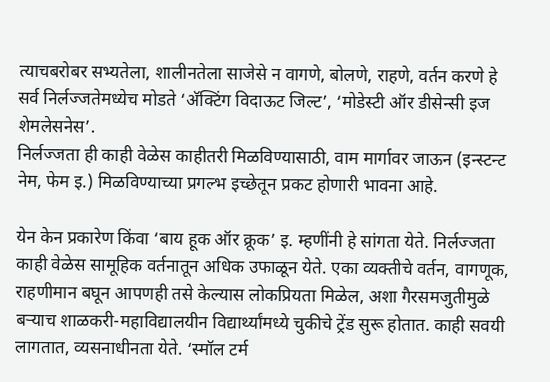त्याचबरोबर सभ्यतेला, शालीनतेला साजेसे न वागणे, बोलणे, राहणे, वर्तन करणे हे सर्व निर्लज्जतेमध्येच मोडते ‘अ‍ॅक्टिंग विदाऊट जिल्ट’, ‘मोडेस्टी ऑर डीसेन्सी इज शेमलेसनेस’.
निर्लज्जता ही काही वेळेस काहीतरी मिळविण्यासाठी, वाम मार्गावर जाऊन (इन्स्टन्ट नेम, फेम इ.) मिळविण्याच्या प्रगल्भ इच्छेतून प्रकट होणारी भावना आहे.

येन केन प्रकारेण किंवा ‘बाय हूक ऑर क्रूक’ इ. म्हणींनी हे सांगता येते. निर्लज्जता काही वेळेस सामूहिक वर्तनातून अधिक उफाळून येते. एका व्यक्तीचे वर्तन, वागणूक, राहणीमान बघून आपणही तसे केल्यास लोकप्रियता मिळेल, अशा गैरसमजुतीमुळे बर्‍याच शाळकरी-महाविद्यालयीन विद्यार्थ्यांमध्ये चुकीचे ट्रेंड सुरू होतात. काही सवयी लागतात, व्यसनाधीनता येते. ‘स्मॉल टर्म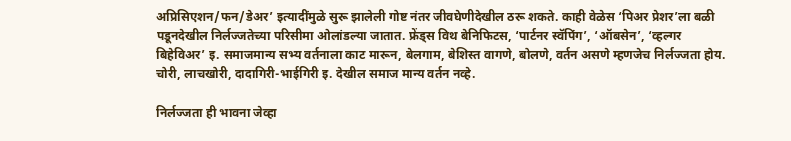अप्रिसिएशन/फन/डेअर’ इत्यादींमुळे सुरू झालेली गोष्ट नंतर जीवघेणीदेखील ठरू शकते. काही वेळेस ‘पिअर प्रेशर’ला बळी पडूनदेखील निर्लज्जतेच्या परिसीमा ओलांडल्या जातात. फ्रेंड्स विथ बेनिफिटस, ‘पार्टनर स्वॅपिंग’, ‘ऑबसेन’, ‘व्हल्गर बिहेविअर’ इ. समाजमान्य सभ्य वर्तनाला काट मारून, बेलगाम, बेशिस्त वागणे, बोलणे, वर्तन असणे म्हणजेच निर्लज्जता होय. चोरी, लाचखोरी, दादागिरी-भाईगिरी इ. देखील समाज मान्य वर्तन नव्हे.

निर्लज्जता ही भावना जेव्हा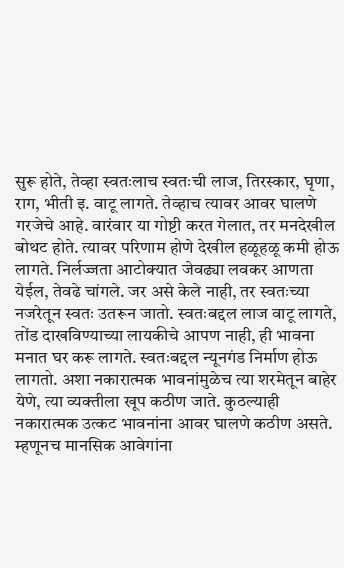सुरू होते, तेव्हा स्वतःलाच स्वतःची लाज, तिरस्कार, घृणा, राग, भीती इ. वाटू लागते. तेव्हाच त्यावर आवर घालणे गरजेचे आहे. वारंवार या गोष्टी करत गेलात, तर मनदेखील बोथट होते. त्यावर परिणाम होणे देखील हळूहळू कमी होऊ लागते. निर्लज्जता आटोक्यात जेवढ्या लवकर आणता येईल, तेवढे चांगले. जर असे केले नाही, तर स्वतःच्या नजरेतून स्वतः उतरून जातो. स्वतःबद्दल लाज वाटू लागते, तोंड दाखविण्याच्या लायकीचे आपण नाही, ही भावना मनात घर करू लागते. स्वतःबद्दल न्यूनगंड निर्माण होऊ लागतो. अशा नकारात्मक भावनांमुळेच त्या शरमेतून बाहेर येणे, त्या व्यक्तीला खूप कठीण जाते. कुठल्याही नकारात्मक उत्कट भावनांना आवर घालणे कठीण असते. म्हणूनच मानसिक आवेगांना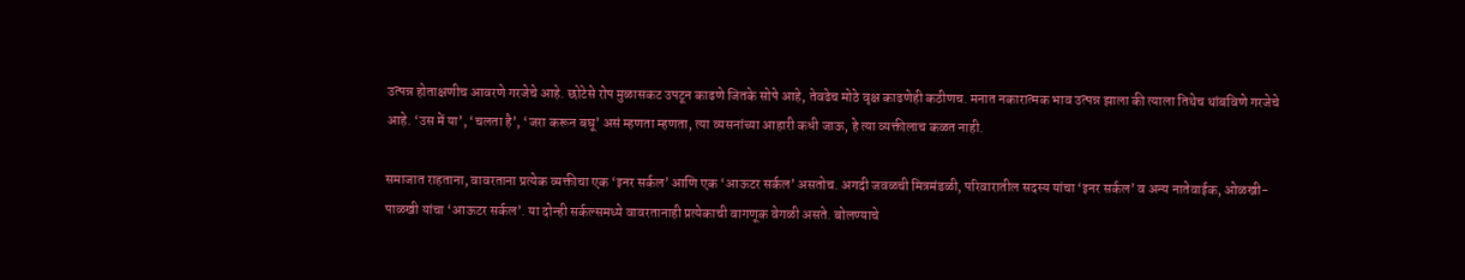उत्पन्न होताक्षणीच आवरणे गरजेचे आहे. छोटेसे रोप मुळासकट उपटून काढणे जितके सोपे आहे, तेवढेच मोठे वृक्ष काढणेही कठीणच. मनात नकारात्मक भाव उत्पन्न झाला की त्याला तिथेच थांबविणे गरजेचे आहे. ‘उस में या’, ‘चलता है’, ‘जरा करून बघू’ असं म्हणता म्हणता, त्या व्यसनांच्या आहारी कधी जाऊ, हे त्या व्यक्तीलाच कळत नाही.

समाजात राहताना, वावरताना प्रत्येक व्यक्तीचा एक ‘इनर सर्कल’ आणि एक ‘आऊटर सर्कल’ असतोच. अगदी जवळची मित्रमंडळी, परिवारातील सदस्य यांचा ‘इनर सर्कल’ व अन्य नातेवाईक, ओळखी-पाळखी यांचा ‘आऊटर सर्कल’. या दोन्ही सर्कल्समध्ये वावरतानाही प्रत्येकाची वागणूक वेगळी असते. बोलण्याचे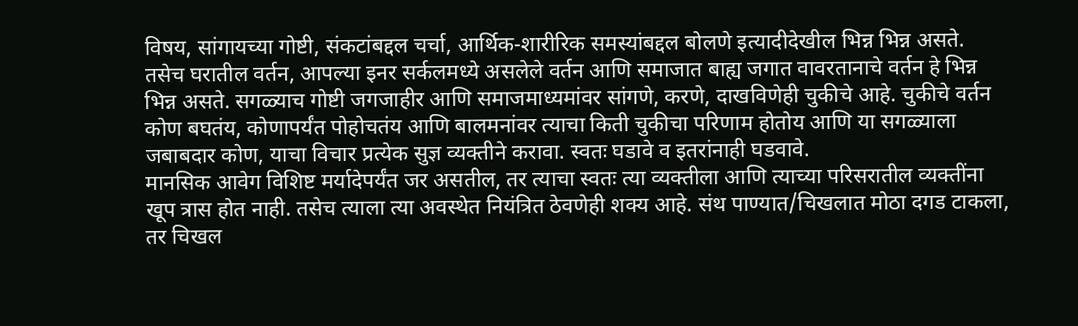विषय, सांगायच्या गोष्टी, संकटांबद्दल चर्चा, आर्थिक-शारीरिक समस्यांबद्दल बोलणे इत्यादीदेखील भिन्न भिन्न असते. तसेच घरातील वर्तन, आपल्या इनर सर्कलमध्ये असलेले वर्तन आणि समाजात बाह्य जगात वावरतानाचे वर्तन हे भिन्न भिन्न असते. सगळ्याच गोष्टी जगजाहीर आणि समाजमाध्यमांवर सांगणे, करणे, दाखविणेही चुकीचे आहे. चुकीचे वर्तन कोण बघतंय, कोणापर्यंत पोहोचतंय आणि बालमनांवर त्याचा किती चुकीचा परिणाम होतोय आणि या सगळ्याला जबाबदार कोण, याचा विचार प्रत्येक सुज्ञ व्यक्तीने करावा. स्वतः घडावे व इतरांनाही घडवावे.
मानसिक आवेग विशिष्ट मर्यादेपर्यंत जर असतील, तर त्याचा स्वतः त्या व्यक्तीला आणि त्याच्या परिसरातील व्यक्तींना खूप त्रास होत नाही. तसेच त्याला त्या अवस्थेत नियंत्रित ठेवणेही शक्य आहे. संथ पाण्यात/चिखलात मोठा दगड टाकला, तर चिखल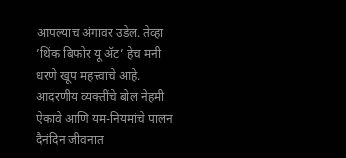आपल्याच अंगावर उडेल. तेव्हा ’थिंक बिफोर यू अ‍ॅट’ हेच मनी धरणे खूप महत्त्वाचे आहे. आदरणीय व्यक्तींचे बोल नेहमी ऐकावे आणि यम-नियमांचे पालन दैनंदिन जीवनात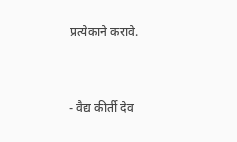प्रत्येकाने करावे.


- वैद्य कीर्ती देव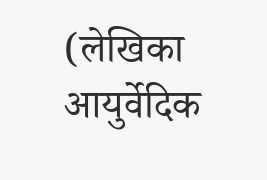(लेखिका आयुर्वेदिक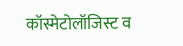कॉस्मेटोलॉजिस्ट व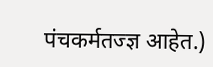पंचकर्मतज्ज्ञ आहेत.)